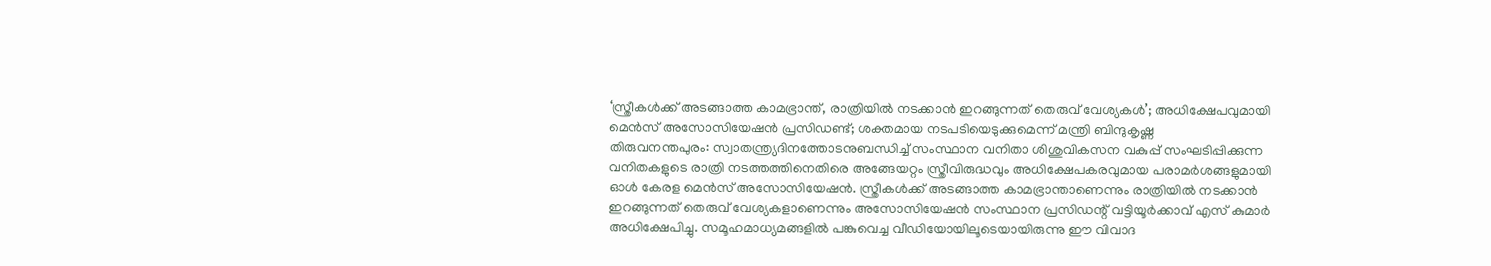‘സ്ത്രീകൾക്ക് അടങ്ങാത്ത കാമഭ്രാന്ത്, രാത്രിയിൽ നടക്കാൻ ഇറങ്ങുന്നത് തെരുവ് വേശ്യകൾ’; അധിക്ഷേപവുമായി മെൻസ് അസോസിയേഷൻ പ്രസിഡണ്ട്; ശക്തമായ നടപടിയെടുക്കുമെന്ന് മന്ത്രി ബിന്ദുകൃഷ്ണ
തിരുവനന്തപുരം: സ്വാതന്ത്ര്യദിനത്തോടനുബന്ധിച്ച് സംസ്ഥാന വനിതാ ശിശുവികസന വകുപ്പ് സംഘടിപ്പിക്കുന്ന വനിതകളുടെ രാത്രി നടത്തത്തിനെതിരെ അങ്ങേയറ്റം സ്ത്രീവിരുദ്ധവും അധിക്ഷേപകരവുമായ പരാമർശങ്ങളുമായി ഓൾ കേരള മെൻസ് അസോസിയേഷൻ. സ്ത്രീകൾക്ക് അടങ്ങാത്ത കാമഭ്രാന്താണെന്നും രാത്രിയിൽ നടക്കാൻ ഇറങ്ങുന്നത് തെരുവ് വേശ്യകളാണെന്നും അസോസിയേഷൻ സംസ്ഥാന പ്രസിഡന്റ് വട്ടിയൂർക്കാവ് എസ് കുമാർ അധിക്ഷേപിച്ചു. സമൂഹമാധ്യമങ്ങളിൽ പങ്കുവെച്ച വീഡിയോയിലൂടെയായിരുന്നു ഈ വിവാദ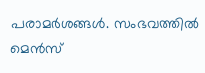പരാമർശങ്ങൾ. സംഭവത്തിൽ മെൻസ്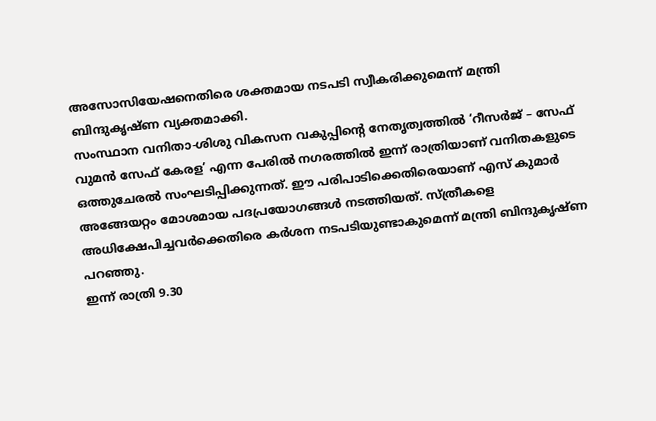അസോസിയേഷനെതിരെ ശക്തമായ നടപടി സ്വീകരിക്കുമെന്ന് മന്ത്രി ബിന്ദുകൃഷ്ണ വ്യക്തമാക്കി.
സംസ്ഥാന വനിതാ-ശിശു വികസന വകുപ്പിന്റെ നേതൃത്വത്തിൽ ‘റീസർജ് – സേഫ് വുമൻ സേഫ് കേരള’ എന്ന പേരിൽ നഗരത്തിൽ ഇന്ന് രാത്രിയാണ് വനിതകളുടെ ഒത്തുചേരൽ സംഘടിപ്പിക്കുന്നത്. ഈ പരിപാടിക്കെതിരെയാണ് എസ് കുമാർ അങ്ങേയറ്റം മോശമായ പദപ്രയോഗങ്ങൾ നടത്തിയത്. സ്ത്രീകളെ അധിക്ഷേപിച്ചവർക്കെതിരെ കർശന നടപടിയുണ്ടാകുമെന്ന് മന്ത്രി ബിന്ദുകൃഷ്ണ പറഞ്ഞു.
ഇന്ന് രാത്രി 9.30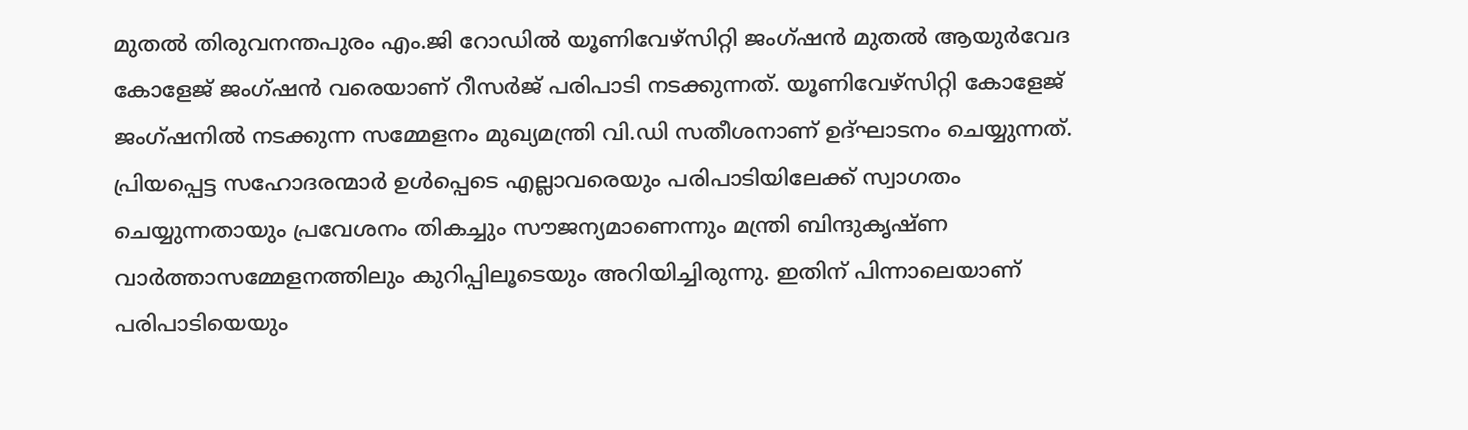മുതൽ തിരുവനന്തപുരം എം.ജി റോഡിൽ യൂണിവേഴ്സിറ്റി ജംഗ്ഷൻ മുതൽ ആയുർവേദ കോളേജ് ജംഗ്ഷൻ വരെയാണ് റീസർജ് പരിപാടി നടക്കുന്നത്. യൂണിവേഴ്സിറ്റി കോളേജ് ജംഗ്ഷനിൽ നടക്കുന്ന സമ്മേളനം മുഖ്യമന്ത്രി വി.ഡി സതീശനാണ് ഉദ്ഘാടനം ചെയ്യുന്നത്.
പ്രിയപ്പെട്ട സഹോദരന്മാർ ഉൾപ്പെടെ എല്ലാവരെയും പരിപാടിയിലേക്ക് സ്വാഗതം ചെയ്യുന്നതായും പ്രവേശനം തികച്ചും സൗജന്യമാണെന്നും മന്ത്രി ബിന്ദുകൃഷ്ണ വാർത്താസമ്മേളനത്തിലും കുറിപ്പിലൂടെയും അറിയിച്ചിരുന്നു. ഇതിന് പിന്നാലെയാണ് പരിപാടിയെയും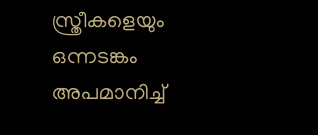സ്ത്രീകളെയും ഒന്നടങ്കം അപമാനിച്ച്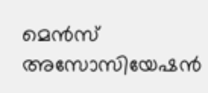മെൻസ് അസോസിയേഷൻ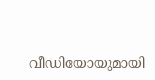വീഡിയോയുമായി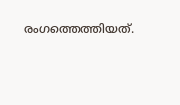രംഗത്തെത്തിയത്.